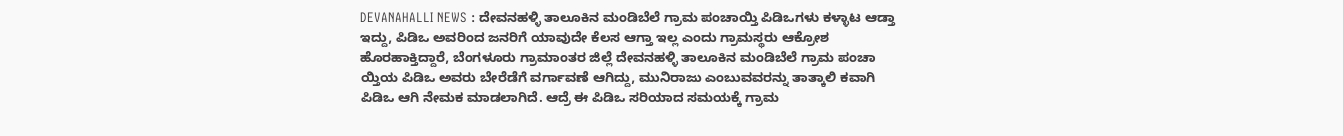DEVANAHALLI NEWS : ದೇವನಹಳ್ಳಿ ತಾಲೂಕಿನ ಮಂಡಿಬೆಲೆ ಗ್ರಾಮ ಪಂಚಾಯ್ತಿ ಪಿಡಿಒಗಳು ಕಳ್ಳಾಟ ಆಡ್ತಾ ಇದ್ದು, ಪಿಡಿಒ ಅವರಿಂದ ಜನರಿಗೆ ಯಾವುದೇ ಕೆಲಸ ಆಗ್ತಾ ಇಲ್ಲ ಎಂದು ಗ್ರಾಮಸ್ಥರು ಆಕ್ರೋಶ ಹೊರಹಾಕ್ತಿದ್ದಾರೆ, ಬೆಂಗಳೂರು ಗ್ರಾಮಾಂತರ ಜಿಲ್ಲೆ ದೇವನಹಳ್ಳಿ ತಾಲೂಕಿನ ಮಂಡಿಬೆಲೆ ಗ್ರಾಮ ಪಂಚಾ ಯ್ತಿಯ ಪಿಡಿಒ ಅವರು ಬೇರೆಡೆಗೆ ವರ್ಗಾವಣೆ ಆಗಿದ್ದು, ಮುನಿರಾಜು ಎಂಬುವವರನ್ನು ತಾತ್ಕಾಲಿ ಕವಾಗಿ ಪಿಡಿಒ ಆಗಿ ನೇಮಕ ಮಾಡಲಾಗಿದೆ. ಆದ್ರೆ ಈ ಪಿಡಿಒ ಸರಿಯಾದ ಸಮಯಕ್ಕೆ ಗ್ರಾಮ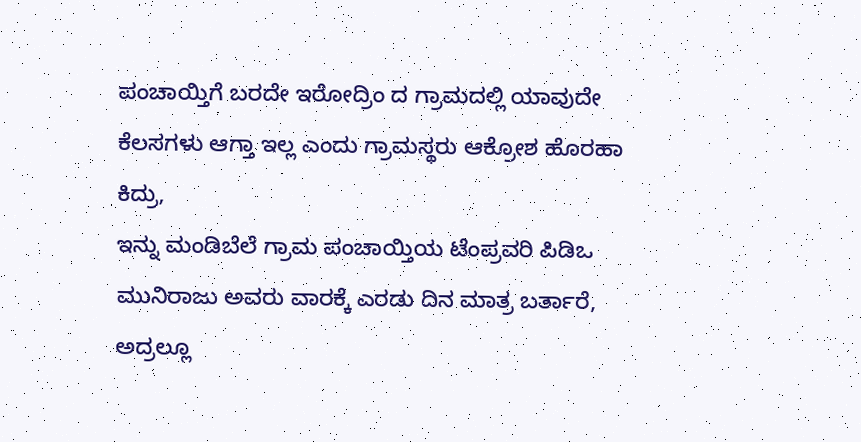ಪಂಚಾಯ್ತಿಗೆ ಬರದೇ ಇರೋದ್ರಿಂ ದ ಗ್ರಾಮದಲ್ಲಿ ಯಾವುದೇ ಕೆಲಸಗಳು ಆಗ್ತಾ ಇಲ್ಲ ಎಂದು ಗ್ರಾಮಸ್ಥರು ಆಕ್ರೋಶ ಹೊರಹಾ ಕಿದ್ರು,
ಇನ್ನು ಮಂಡಿಬೆಲೆ ಗ್ರಾಮ ಪಂಚಾಯ್ತಿಯ ಟೆಂಪ್ರವರಿ ಪಿಡಿಒ ಮುನಿರಾಜು ಅವರು ವಾರಕ್ಕೆ ಎರಡು ದಿನ ಮಾತ್ರ ಬರ್ತಾರೆ, ಅದ್ರಲ್ಲೂ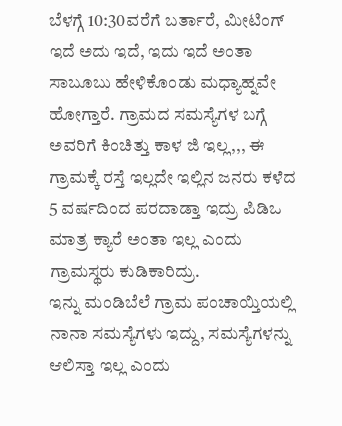ಬೆಳಗ್ಗೆ 10:30ವರೆಗೆ ಬರ್ತಾರೆ, ಮೀಟಿಂಗ್ ಇದೆ ಅದು ಇದೆ, ಇದು ಇದೆ ಅಂತಾ ಸಾಬೂಬು ಹೇಳಿಕೊಂಡು ಮಧ್ಯಾಹ್ನವೇ ಹೋಗ್ತಾರೆ. ಗ್ರಾಮದ ಸಮಸ್ಯೆಗಳ ಬಗ್ಗೆ ಅವರಿಗೆ ಕಿಂಚಿತ್ತು ಕಾಳ ಜಿ ಇಲ್ಲ,,, ಈ ಗ್ರಾಮಕ್ಕೆ ರಸ್ತೆ ಇಲ್ಲದೇ ಇಲ್ಲಿನ ಜನರು ಕಳೆದ 5 ವರ್ಷದಿಂದ ಪರದಾಡ್ತಾ ಇದ್ರು ಪಿಡಿಒ ಮಾತ್ರ ಕ್ಯಾರೆ ಅಂತಾ ಇಲ್ಲ ಎಂದು ಗ್ರಾಮಸ್ಥರು ಕುಡಿಕಾರಿದ್ರು.
ಇನ್ನು ಮಂಡಿಬೆಲೆ ಗ್ರಾಮ ಪಂಚಾಯ್ತಿಯಲ್ಲಿ ನಾನಾ ಸಮಸ್ಯೆಗಳು ಇದ್ದು, ಸಮಸ್ಯೆಗಳನ್ನು ಆಲಿಸ್ತಾ ಇಲ್ಲ ಎಂದು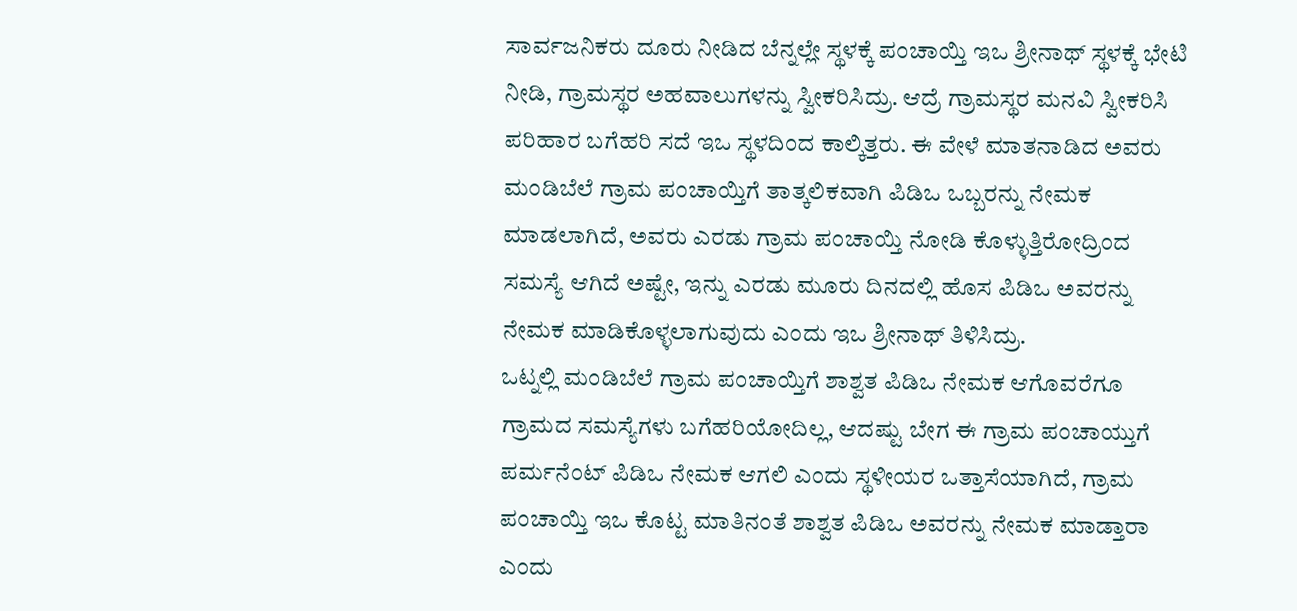ಸಾರ್ವಜನಿಕರು ದೂರು ನೀಡಿದ ಬೆನ್ನಲ್ಲೇ ಸ್ಥಳಕ್ಕೆ ಪಂಚಾಯ್ತಿ ಇಒ ಶ್ರೀನಾಥ್ ಸ್ಥಳಕ್ಕೆ ಭೇಟಿ ನೀಡಿ, ಗ್ರಾಮಸ್ಥರ ಅಹವಾಲುಗಳನ್ನು ಸ್ವೀಕರಿಸಿದ್ರು. ಆದ್ರೆ ಗ್ರಾಮಸ್ಥರ ಮನವಿ ಸ್ವೀಕರಿಸಿ ಪರಿಹಾರ ಬಗೆಹರಿ ಸದೆ ಇಒ ಸ್ಥಳದಿಂದ ಕಾಲ್ಕಿತ್ತರು. ಈ ವೇಳೆ ಮಾತನಾಡಿದ ಅವರು ಮಂಡಿಬೆಲೆ ಗ್ರಾಮ ಪಂಚಾಯ್ತಿಗೆ ತಾತ್ಕಲಿಕವಾಗಿ ಪಿಡಿಒ ಒಬ್ಬರನ್ನು ನೇಮಕ ಮಾಡಲಾಗಿದೆ, ಅವರು ಎರಡು ಗ್ರಾಮ ಪಂಚಾಯ್ತಿ ನೋಡಿ ಕೊಳ್ಳುತ್ತಿರೋದ್ರಿಂದ ಸಮಸ್ಯೆ ಆಗಿದೆ ಅಷ್ಟೇ, ಇನ್ನು ಎರಡು ಮೂರು ದಿನದಲ್ಲಿ ಹೊಸ ಪಿಡಿಒ ಅವರನ್ನು ನೇಮಕ ಮಾಡಿಕೊಳ್ಳಲಾಗುವುದು ಎಂದು ಇಒ ಶ್ರೀನಾಥ್ ತಿಳಿಸಿದ್ರು.
ಒಟ್ನಲ್ಲಿ ಮಂಡಿಬೆಲೆ ಗ್ರಾಮ ಪಂಚಾಯ್ತಿಗೆ ಶಾಶ್ವತ ಪಿಡಿಒ ನೇಮಕ ಆಗೊವರೆಗೂ ಗ್ರಾಮದ ಸಮಸ್ಯೆಗಳು ಬಗೆಹರಿಯೋದಿಲ್ಲ, ಆದಷ್ಟು ಬೇಗ ಈ ಗ್ರಾಮ ಪಂಚಾಯ್ತುಗೆ ಪರ್ಮನೆಂಟ್ ಪಿಡಿಒ ನೇಮಕ ಆಗಲಿ ಎಂದು ಸ್ಥಳೀಯರ ಒತ್ತಾಸೆಯಾಗಿದೆ, ಗ್ರಾಮ ಪಂಚಾಯ್ತಿ ಇಒ ಕೊಟ್ಟ ಮಾತಿನಂತೆ ಶಾಶ್ವತ ಪಿಡಿಒ ಅವರನ್ನು ನೇಮಕ ಮಾಡ್ತಾರಾ ಎಂದು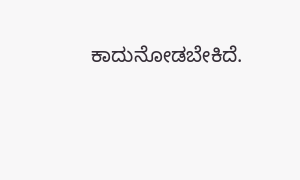ಕಾದುನೋಡಬೇಕಿದೆ.